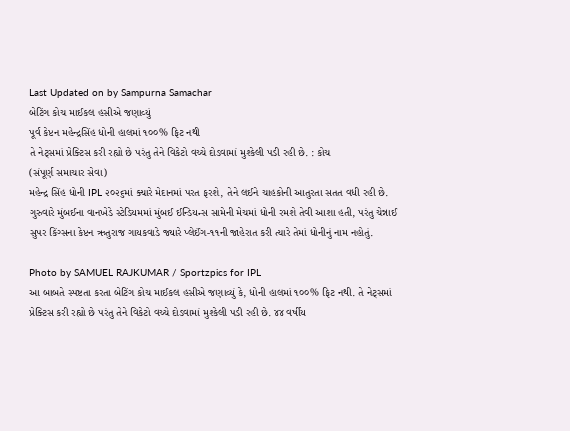Last Updated on by Sampurna Samachar
બેટિંગ કોચ માઈકલ હસીએ જણાવ્યું
પૂર્વ કેપ્ટન મહેન્દ્રસિંહ ધોની હાલમાં ૧૦૦% ફિટ નથી
તે નેટ્સમાં પ્રેક્ટિસ કરી રહ્યો છે પરંતુ તેને વિકેટો વચ્ચે દોડવામાં મુશ્કેલી પડી રહી છે. : કોચ
(સંપૂર્ણ સમાચાર સેવા)
મહેન્દ્ર સિંહ ધોની IPL ૨૦૨૬માં ક્યારે મેદાનમાં પરત ફરશે, તેને લઈને ચાહકોની આતુરતા સતત વધી રહી છે. ગુરુવારે મુંબઈના વાનખેડે સ્ટેડિયમમાં મુંબઈ ઈન્ડિયન્સ સામેની મેચમાં ધોની રમશે તેવી આશા હતી, પરંતુ ચેન્નાઈ સુપર કિંગ્સના કેપ્ટન ઋતુરાજ ગાયકવાડે જ્યારે પ્લેઈંગ-૧૧ની જાહેરાત કરી ત્યારે તેમાં ધોનીનું નામ નહોતું.

Photo by SAMUEL RAJKUMAR / Sportzpics for IPL
આ બાબતે સ્પષ્ટતા કરતા બેટિંગ કોચ માઈકલ હસીએ જણાવ્યું કે, ધોની હાલમાં ૧૦૦% ફિટ નથી. તે નેટ્સમાં પ્રેક્ટિસ કરી રહ્યો છે પરંતુ તેને વિકેટો વચ્ચે દોડવામાં મુશ્કેલી પડી રહી છે. ૪૪ વર્ષીય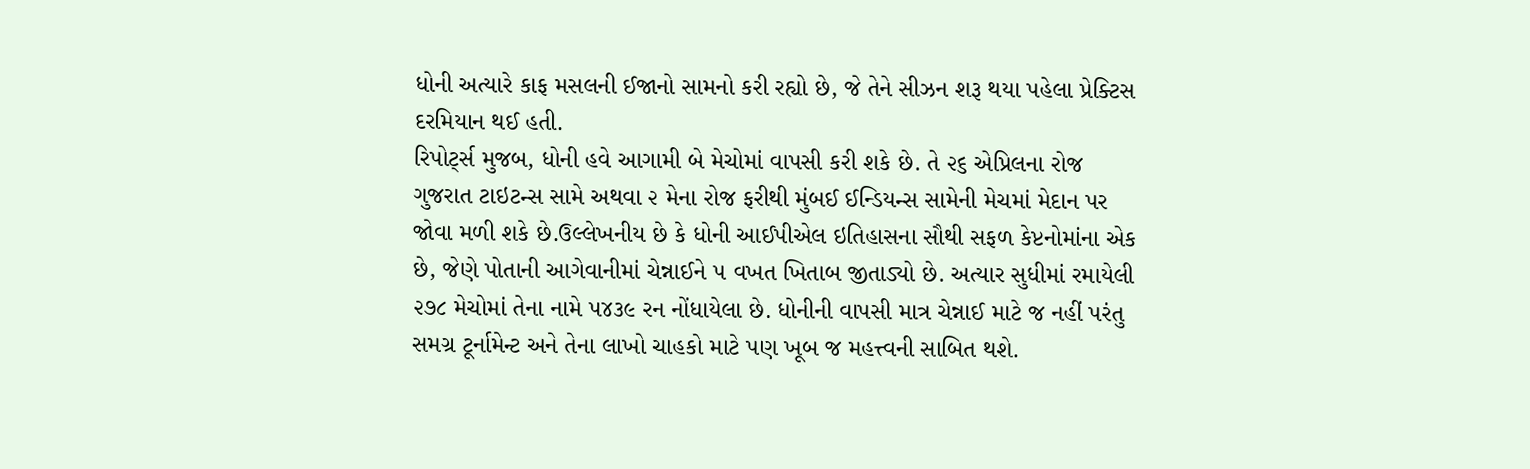ધોની અત્યારે કાફ મસલની ઈજાનો સામનો કરી રહ્યો છે, જે તેને સીઝન શરૂ થયા પહેલા પ્રેક્ટિસ દરમિયાન થઈ હતી.
રિપોર્ટ્સ મુજબ, ધોની હવે આગામી બે મેચોમાં વાપસી કરી શકે છે. તે ૨૬ એપ્રિલના રોજ ગુજરાત ટાઇટન્સ સામે અથવા ૨ મેના રોજ ફરીથી મુંબઈ ઈન્ડિયન્સ સામેની મેચમાં મેદાન પર જોવા મળી શકે છે.ઉલ્લેખનીય છે કે ધોની આઈપીએલ ઇતિહાસના સૌથી સફળ કેપ્ટનોમાંના એક છે, જેણે પોતાની આગેવાનીમાં ચેન્નાઈને ૫ વખત ખિતાબ જીતાડ્યો છે. અત્યાર સુધીમાં રમાયેલી ૨૭૮ મેચોમાં તેના નામે ૫૪૩૯ રન નોંધાયેલા છે. ધોનીની વાપસી માત્ર ચેન્નાઈ માટે જ નહીં પરંતુ સમગ્ર ટૂર્નામેન્ટ અને તેના લાખો ચાહકો માટે પણ ખૂબ જ મહત્ત્વની સાબિત થશે.